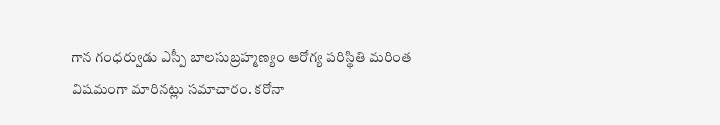గాన గంధర్వుడు ఎస్పీ బాలసుబ్రహ్మణ్యం ఆరోగ్య పరిస్థితి మరింత విషమంగా మారినట్లు సమాచారం. కరోనా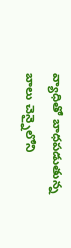వ్యాధితో బాధపడుతున్న బాలు చెన్నైలోని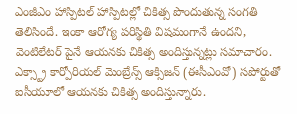ఎంజీఎం హాస్పిటల్ హాస్పిటల్లో చికిత్స పొందుతున్న సంగతి తెలిసిందే. ఇంకా ఆరోగ్య పరిస్థితి విషమంగానే ఉందని, వెంటిలేటర్ పైనే ఆయనకు చికిత్స అందిస్తున్నట్లు సమాచారం. ఎక్స్ట్రా కార్పోరియల్ మెంబ్రేన్స్ ఆక్సిజన్ (ఈసీఎంవో) సపోర్టుతో ఐసీయూలో ఆయనకు చికిత్స అందిస్తున్నారు.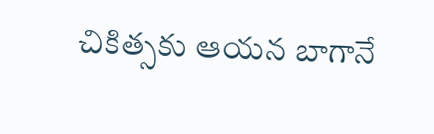చికిత్సకు ఆయన బాగానే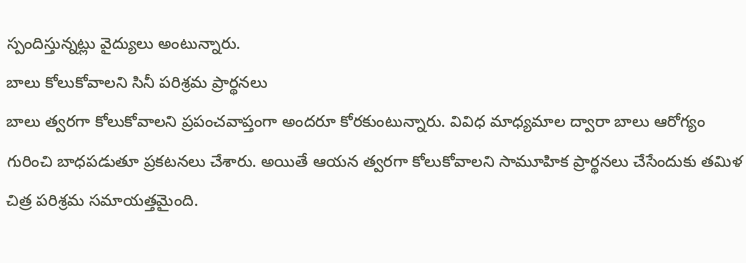స్పందిస్తున్నట్లు వైద్యులు అంటున్నారు.
బాలు కోలుకోవాలని సినీ పరిశ్రమ ప్రార్థనలు
బాలు త్వరగా కోలుకోవాలని ప్రపంచవాప్తంగా అందరూ కోరకుంటున్నారు. వివిధ మాధ్యమాల ద్వారా బాలు ఆరోగ్యం గురించి బాధపడుతూ ప్రకటనలు చేశారు. అయితే ఆయన త్వరగా కోలుకోవాలని సామూహిక ప్రార్థనలు చేసేందుకు తమిళ చిత్ర పరిశ్రమ సమాయత్తమైంది.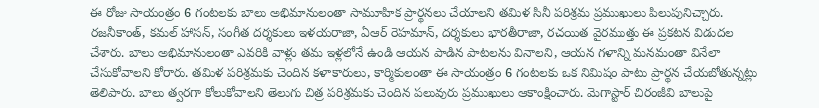ఈ రోజు సాయంత్రం 6 గంటలకు బాలు అభిమానులంతా సామూహిక ప్రార్థనలు చేయాలని తమిళ సినీ పరిశ్రమ ప్రముఖులు పిలుపునిచ్చారు.
రజనీకాంత్, కమల్ హాసన్, సంగీత దర్శకులు ఇళయరాజా, ఏఆర్ రెహమాన్, దర్శకులు భారతీరాజా, రచయిత వైరముత్తు ఈ ప్రకటన విడుదల చేశారు. బాలు అభిమానులంతా ఎవరికి వాళ్లు తమ ఇళ్లలోనే ఉండి ఆయన పాడిన పాటలను వినాలని, ఆయన గళాన్ని మనమంతా వినేలా చేసుకోవాలని కోరారు. తమిళ పరిశ్రమకు చెందిన కళాకారులు, కార్మికులంతా ఈ సాయంత్రం 6 గంటలకు ఒక నిమిషం పాటు ప్రార్థన చేయబోతున్నట్లు తెలిపారు. బాలు త్వరగా కోలుకోవాలని తెలుగు చిత్ర పరిశ్రమకు చెందిన పలువురు ప్రముఖులు ఆకాంక్షించారు. మెగాస్టార్ చిరంజీవి బాలుపై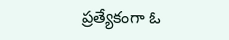ప్రత్యేకంగా ఓ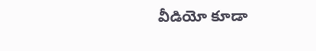వీడియో కూడా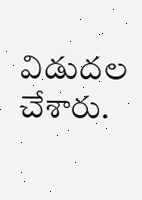విడుదల చేశారు.